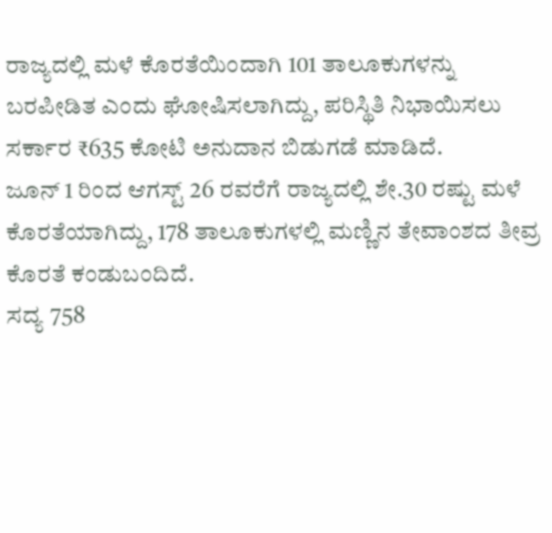ರಾಜ್ಯದಲ್ಲಿ ಮಳೆ ಕೊರತೆಯಿಂದಾಗಿ 101 ತಾಲೂಕುಗಳನ್ನು ಬರಪೀಡಿತ ಎಂದು ಘೋಷಿಸಲಾಗಿದ್ದು, ಪರಿಸ್ಥಿತಿ ನಿಭಾಯಿಸಲು ಸರ್ಕಾರ ₹635 ಕೋಟಿ ಅನುದಾನ ಬಿಡುಗಡೆ ಮಾಡಿದೆ.
ಜೂನ್ 1 ರಿಂದ ಆಗಸ್ಟ್ 26 ರವರೆಗೆ ರಾಜ್ಯದಲ್ಲಿ ಶೇ.30 ರಷ್ಟು ಮಳೆ ಕೊರತೆಯಾಗಿದ್ದು, 178 ತಾಲೂಕುಗಳಲ್ಲಿ ಮಣ್ಣಿನ ತೇವಾಂಶದ ತೀವ್ರ ಕೊರತೆ ಕಂಡುಬಂದಿದೆ.
ಸದ್ಯ 758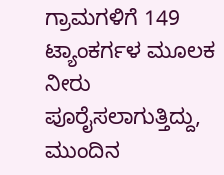ಗ್ರಾಮಗಳಿಗೆ 149 ಟ್ಯಾಂಕರ್ಗಳ ಮೂಲಕ ನೀರು ಪೂರೈಸಲಾಗುತ್ತಿದ್ದು, ಮುಂದಿನ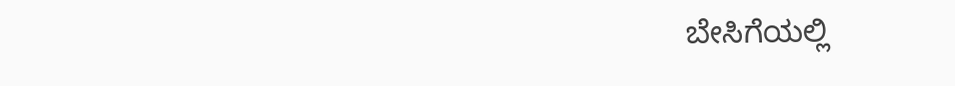ಬೇಸಿಗೆಯಲ್ಲಿ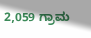2,059 ಗ್ರಾಮ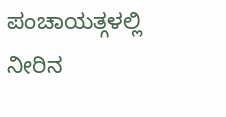ಪಂಚಾಯತ್ಗಳಲ್ಲಿ ನೀರಿನ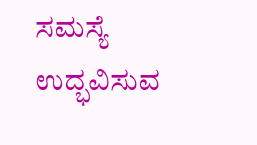ಸಮಸ್ಯೆ ಉದ್ಭವಿಸುವ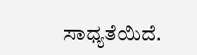ಸಾಧ್ಯತೆಯಿದೆ.